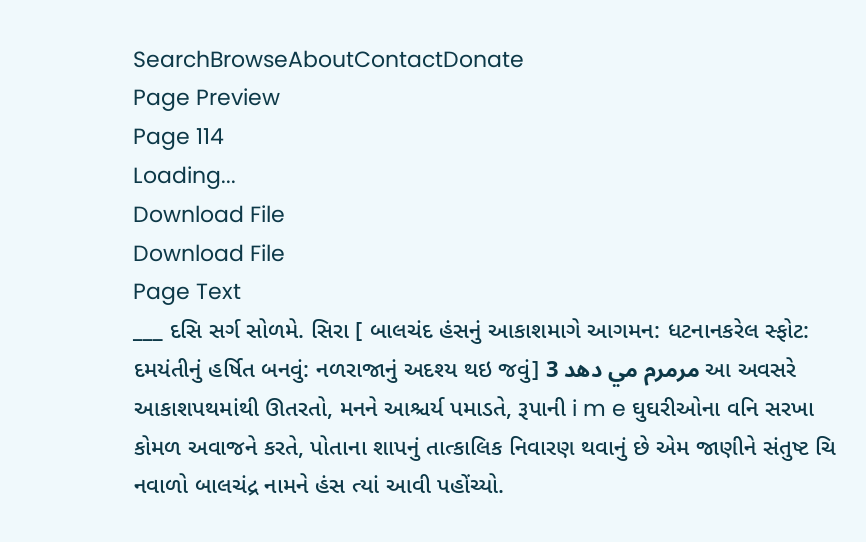SearchBrowseAboutContactDonate
Page Preview
Page 114
Loading...
Download File
Download File
Page Text
___ દસિ સર્ગ સોળમે. સિરા [ બાલચંદ હંસનું આકાશમાગે આગમન: ધટનાનકરેલ સ્ફોટ: દમયંતીનું હર્ષિત બનવું: નળરાજાનું અદશ્ય થઇ જવું] مرمرم مي دهد 3 આ અવસરે આકાશપથમાંથી ઊતરતો, મનને આશ્ચર્ય પમાડતે, રૂપાની i m e ઘુઘરીઓના વનિ સરખા કોમળ અવાજને કરતે, પોતાના શાપનું તાત્કાલિક નિવારણ થવાનું છે એમ જાણીને સંતુષ્ટ ચિ નવાળો બાલચંદ્ર નામને હંસ ત્યાં આવી પહોંચ્યો.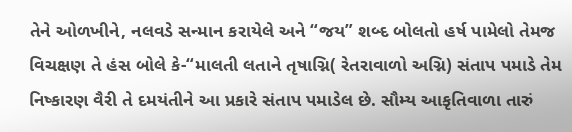તેને ઓળખીને, નલવડે સન્માન કરાયેલે અને “જય” શબ્દ બોલતો હર્ષ પામેલો તેમજ વિચક્ષણ તે હંસ બોલે કે-“માલતી લતાને તૃષાગ્નિ( રેતરાવાળો અગ્નિ) સંતાપ પમાડે તેમ નિષ્કારણ વૈરી તે દમયંતીને આ પ્રકારે સંતાપ પમાડેલ છે. સૌમ્ય આકૃતિવાળા તારું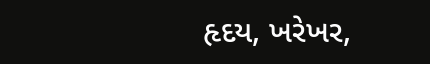હૃદય, ખરેખર,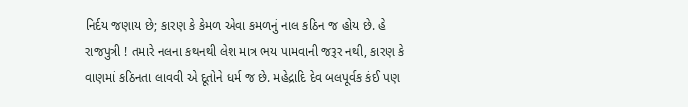નિર્દય જણાય છે; કારણ કે કેમળ એવા કમળનું નાલ કઠિન જ હોય છે. હે રાજપુત્રી ! તમારે નલના કથનથી લેશ માત્ર ભય પામવાની જરૂર નથી, કારણ કે વાણમાં કઠિનતા લાવવી એ દૂતોને ધર્મ જ છે. મહેદ્રાદિ દેવ બલપૂર્વક કંઈ પણ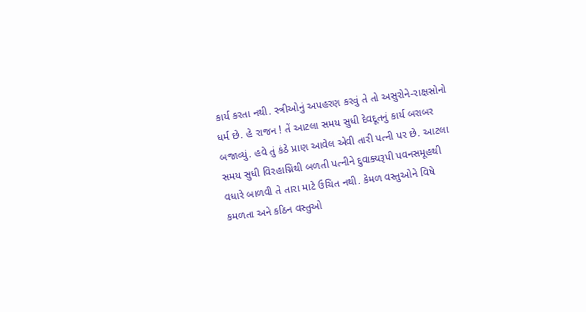કાર્ય કરતા નથી. સ્ત્રીઓનું અપહરણ કરવું તે તો અસુરોને-રાક્ષસોનો ધર્મ છે. હે રાજન ! તેં આટલા સમય સુધી દેવદૂતનું કાર્ય બરાબર બજાવ્યું. હવે તું કંઠે પ્રાણ આવેલ એવી તારી પત્ની પર છે. આટલા સમય સુધી વિરહાગ્નિથી બળતી પત્નીને દુવાક્યરૂપી પવનસમૂહથી વધારે બાળવી તે તારા માટે ઉચિત નથી. કેમળ વસ્તુઓને વિષે કમળતા અને કઠિન વસ્તુઓ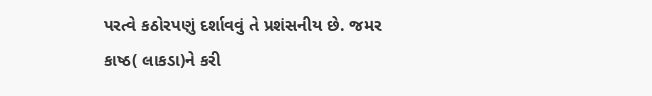પરત્વે કઠોરપણું દર્શાવવું તે પ્રશંસનીય છે. જમર કાષ્ઠ( લાકડા)ને કરી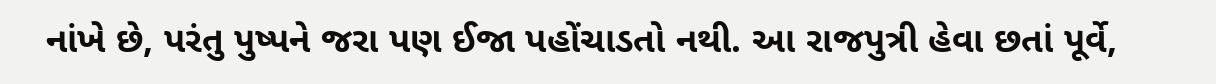નાંખે છે, પરંતુ પુષ્પને જરા પણ ઈજા પહોંચાડતો નથી. આ રાજપુત્રી હેવા છતાં પૂર્વે,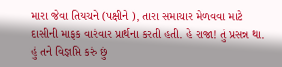મારા જેવા તિયચને (પક્ષીને ), તારા સમાચાર મેળવવા માટે દાસીની માફક વારંવાર પ્રાર્થના કરતી હતી. હે રાજા! તું પ્રસન્ન થા. હું તને વિજ્ઞપ્તિ કરું છું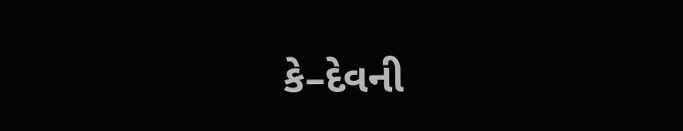કે–દેવની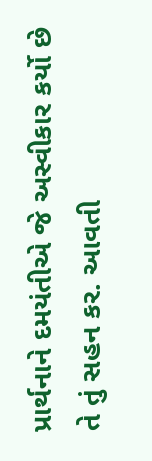પ્રાર્થનાને દમયંતીએ જે અસ્વીકાર કર્યો છે તે તું સહન કર. આવતી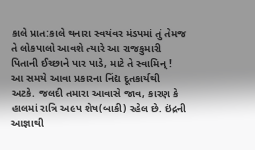કાલે પ્રાત:કાલે થનારા સ્વયંવર મંડપમાં તું તેમજ તે લોકપાલો આવશે ત્યારે આ રાજકુમારી પિતાની ઈચ્છાને પાર પાડે, માટે તે સ્વામિન્ ! આ સમયે આવા પ્રકારના નિંદ્ય દૂતકાર્યથી અટકે. જલદી તમારા આવાસે જાવ, કારણ કે હાલમાં રાત્રિ અ૯પ શેષ(બાકી) રહેલ છે. ઇંદ્રની આજ્ઞાથી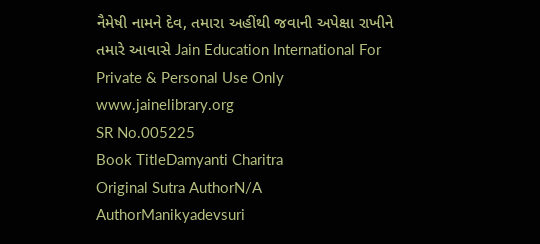નૈમેષી નામને દેવ, તમારા અહીંથી જવાની અપેક્ષા રાખીને તમારે આવાસે Jain Education International For Private & Personal Use Only www.jainelibrary.org
SR No.005225
Book TitleDamyanti Charitra
Original Sutra AuthorN/A
AuthorManikyadevsuri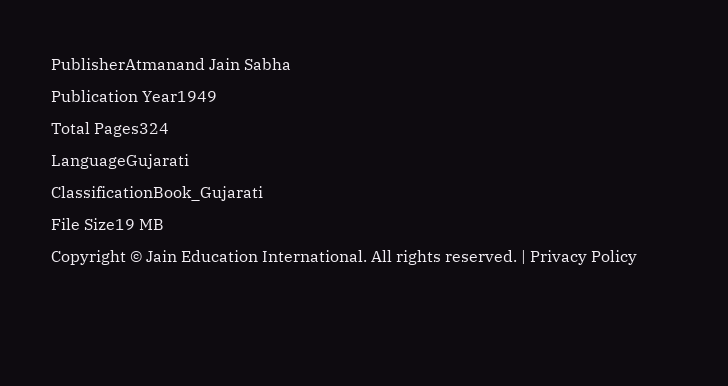PublisherAtmanand Jain Sabha
Publication Year1949
Total Pages324
LanguageGujarati
ClassificationBook_Gujarati
File Size19 MB
Copyright © Jain Education International. All rights reserved. | Privacy Policy